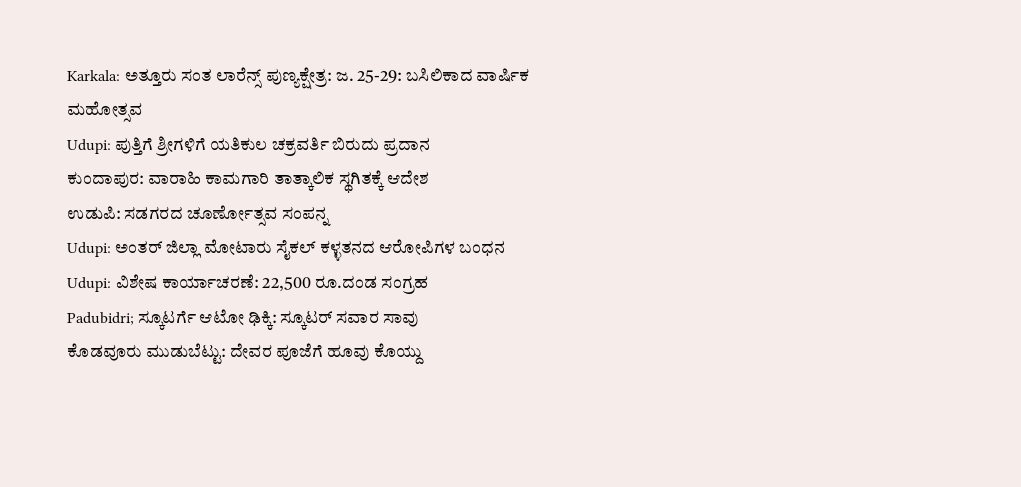Karkala: ಅತ್ತೂರು ಸಂತ ಲಾರೆನ್ಸ್ ಪುಣ್ಯಕ್ಷೇತ್ರ: ಜ. 25-29: ಬಸಿಲಿಕಾದ ವಾರ್ಷಿಕ ಮಹೋತ್ಸವ
Udupi: ಪುತ್ತಿಗೆ ಶ್ರೀಗಳಿಗೆ ಯತಿಕುಲ ಚಕ್ರವರ್ತಿ ಬಿರುದು ಪ್ರದಾನ
ಕುಂದಾಪುರ: ವಾರಾಹಿ ಕಾಮಗಾರಿ ತಾತ್ಕಾಲಿಕ ಸ್ಥಗಿತಕ್ಕೆ ಆದೇಶ
ಉಡುಪಿ: ಸಡಗರದ ಚೂರ್ಣೋತ್ಸವ ಸಂಪನ್ನ
Udupi: ಅಂತರ್ ಜಿಲ್ಲಾ ಮೋಟಾರು ಸೈಕಲ್ ಕಳ್ಳತನದ ಆರೋಪಿಗಳ ಬಂಧನ
Udupi: ವಿಶೇಷ ಕಾರ್ಯಾಚರಣೆ: 22,500 ರೂ.ದಂಡ ಸಂಗ್ರಹ
Padubidri; ಸ್ಕೂಟರ್ಗೆ ಆಟೋ ಢಿಕ್ಕಿ: ಸ್ಕೂಟರ್ ಸವಾರ ಸಾವು
ಕೊಡವೂರು ಮುಡುಬೆಟ್ಟು: ದೇವರ ಪೂಜೆಗೆ ಹೂವು ಕೊಯ್ದು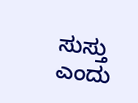ಸುಸ್ತು ಎಂದು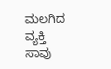ಮಲಗಿದ ವ್ಯಕ್ತಿ ಸಾವು